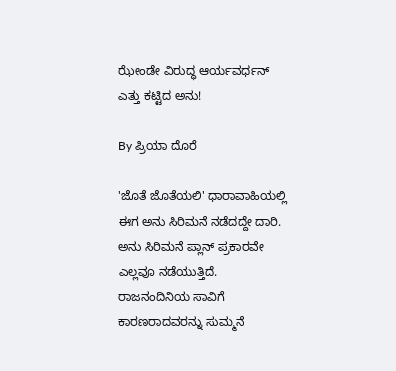ಝೇಂಡೇ ವಿರುದ್ಧ ಆರ್ಯವರ್ಧನ್ ಎತ್ತು ಕಟ್ಟಿದ ಅನು!

By ಪ್ರಿಯಾ ದೊರೆ

'ಜೊತೆ ಜೊತೆಯಲಿ' ಧಾರಾವಾಹಿಯಲ್ಲಿ ಈಗ ಅನು ಸಿರಿಮನೆ ನಡೆದದ್ದೇ ದಾರಿ. ಅನು ಸಿರಿಮನೆ ಪ್ಲಾನ್ ಪ್ರಕಾರವೇ ಎಲ್ಲವೂ ನಡೆಯುತ್ತಿದೆ. ರಾಜನಂದಿನಿಯ ಸಾವಿಗೆ ಕಾರಣರಾದವರನ್ನು ಸುಮ್ಮನೆ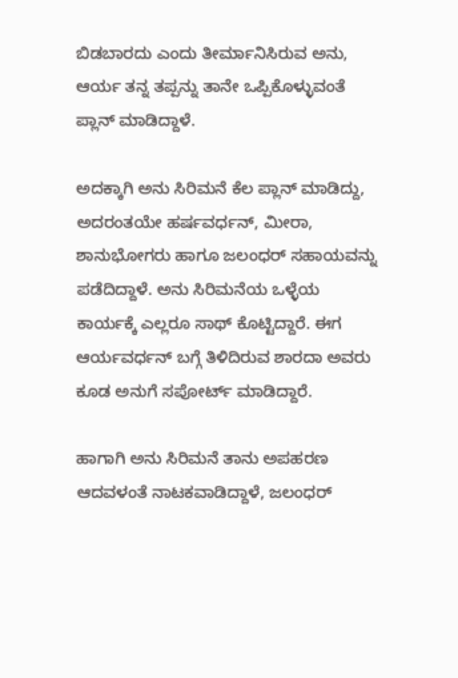ಬಿಡಬಾರದು ಎಂದು ತೀರ್ಮಾನಿಸಿರುವ ಅನು, ಆರ್ಯ ತನ್ನ ತಪ್ಪನ್ನು ತಾನೇ ಒಪ್ಪಿಕೊಳ್ಳುವಂತೆ ಪ್ಲಾನ್ ಮಾಡಿದ್ದಾಳೆ.

ಅದಕ್ಕಾಗಿ ಅನು ಸಿರಿಮನೆ ಕೆಲ ಪ್ಲಾನ್ ಮಾಡಿದ್ದು, ಅದರಂತಯೇ ಹರ್ಷವರ್ಧನ್‌, ಮೀರಾ, ಶಾನುಭೋಗರು ಹಾಗೂ ಜಲಂಧರ್ ಸಹಾಯವನ್ನು ಪಡೆದಿದ್ದಾಳೆ. ಅನು ಸಿರಿಮನೆಯ ಒಳ್ಳೆಯ ಕಾರ್ಯಕ್ಕೆ ಎಲ್ಲರೂ ಸಾಥ್ ಕೊಟ್ಟಿದ್ದಾರೆ. ಈಗ ಆರ್ಯವರ್ಧನ್ ಬಗ್ಗೆ ತಿಳಿದಿರುವ ಶಾರದಾ ಅವರು ಕೂಡ ಅನುಗೆ ಸಪೋರ್ಟ್ ಮಾಡಿದ್ದಾರೆ.

ಹಾಗಾಗಿ ಅನು ಸಿರಿಮನೆ ತಾನು ಅಪಹರಣ ಆದವಳಂತೆ ನಾಟಕವಾಡಿದ್ದಾಳೆ, ಜಲಂಧರ್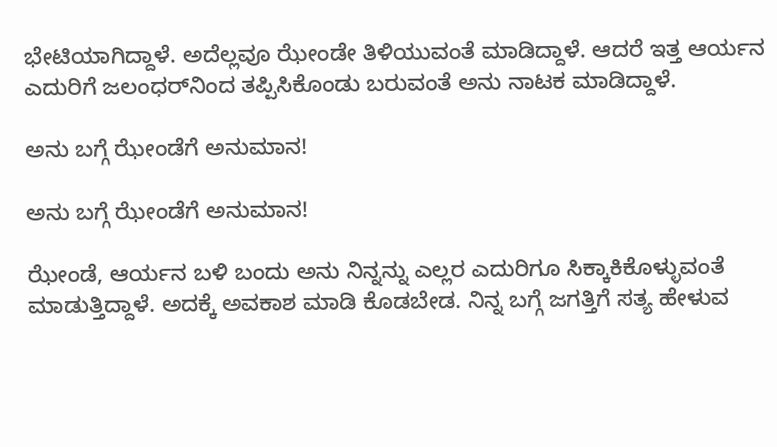ಭೇಟಿಯಾಗಿದ್ದಾಳೆ. ಅದೆಲ್ಲವೂ ಝೇಂಡೇ ತಿಳಿಯುವಂತೆ ಮಾಡಿದ್ದಾಳೆ. ಆದರೆ ಇತ್ತ ಆರ್ಯನ ಎದುರಿಗೆ ಜಲಂಧರ್‌ನಿಂದ ತಪ್ಪಿಸಿಕೊಂಡು ಬರುವಂತೆ ಅನು ನಾಟಕ ಮಾಡಿದ್ದಾಳೆ.

ಅನು ಬಗ್ಗೆ ಝೇಂಡೆಗೆ ಅನುಮಾನ!

ಅನು ಬಗ್ಗೆ ಝೇಂಡೆಗೆ ಅನುಮಾನ!

ಝೇಂಡೆ, ಆರ್ಯನ ಬಳಿ ಬಂದು ಅನು ನಿನ್ನನ್ನು ಎಲ್ಲರ ಎದುರಿಗೂ ಸಿಕ್ಕಾಕಿಕೊಳ್ಳುವಂತೆ ಮಾಡುತ್ತಿದ್ದಾಳೆ. ಅದಕ್ಕೆ ಅವಕಾಶ ಮಾಡಿ ಕೊಡಬೇಡ. ನಿನ್ನ ಬಗ್ಗೆ ಜಗತ್ತಿಗೆ ಸತ್ಯ ಹೇಳುವ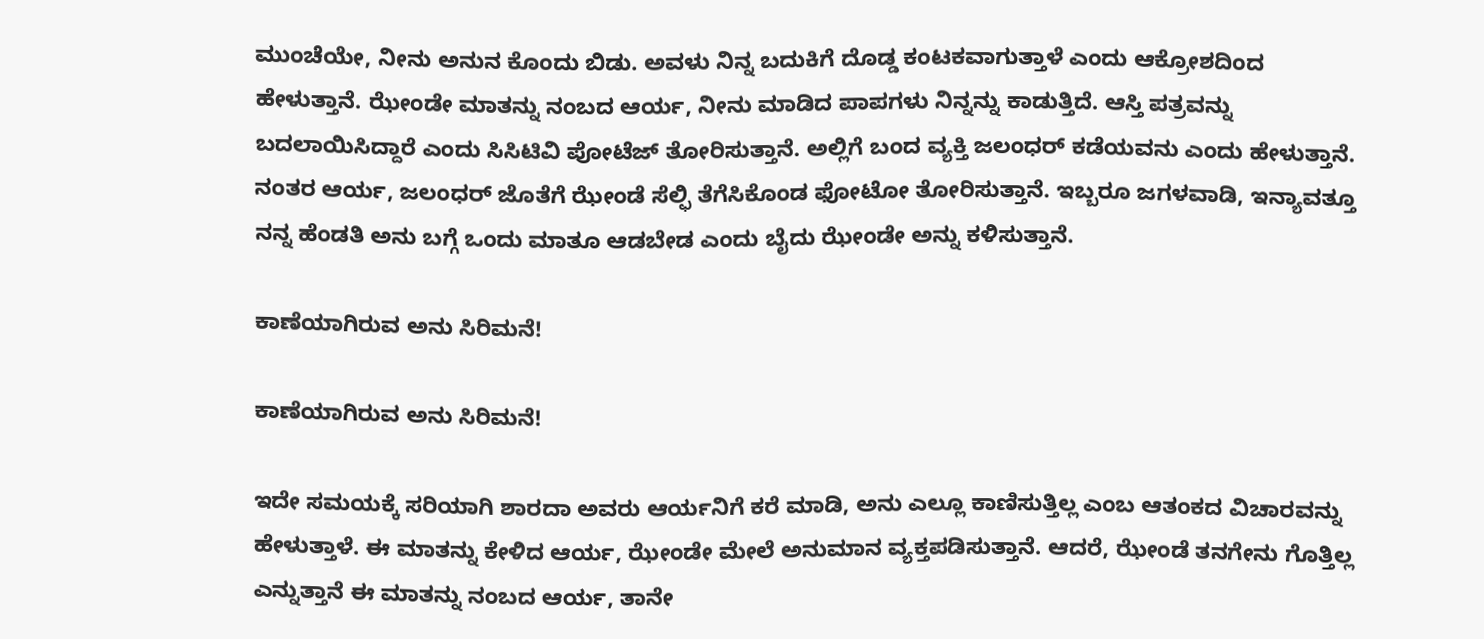ಮುಂಚೆಯೇ, ನೀನು ಅನುನ ಕೊಂದು ಬಿಡು. ಅವಳು ನಿನ್ನ ಬದುಕಿಗೆ ದೊಡ್ಡ ಕಂಟಕವಾಗುತ್ತಾಳೆ ಎಂದು ಆಕ್ರೋಶದಿಂದ ಹೇಳುತ್ತಾನೆ. ಝೇಂಡೇ ಮಾತನ್ನು ನಂಬದ ಆರ್ಯ, ನೀನು ಮಾಡಿದ ಪಾಪಗಳು ನಿನ್ನನ್ನು ಕಾಡುತ್ತಿದೆ. ಆಸ್ತಿ ಪತ್ರವನ್ನು ಬದಲಾಯಿಸಿದ್ದಾರೆ ಎಂದು ಸಿಸಿಟಿವಿ ಪೋಟೆಜ್ ತೋರಿಸುತ್ತಾನೆ. ಅಲ್ಲಿಗೆ ಬಂದ ವ್ಯಕ್ತಿ ಜಲಂಧರ್ ಕಡೆಯವನು ಎಂದು ಹೇಳುತ್ತಾನೆ. ನಂತರ ಆರ್ಯ, ಜಲಂಧರ್ ಜೊತೆಗೆ ಝೇಂಡೆ ಸೆಲ್ಫಿ ತೆಗೆಸಿಕೊಂಡ ಫೋಟೋ ತೋರಿಸುತ್ತಾನೆ. ಇಬ್ಬರೂ ಜಗಳವಾಡಿ, ಇನ್ಯಾವತ್ತೂ ನನ್ನ ಹೆಂಡತಿ ಅನು ಬಗ್ಗೆ ಒಂದು ಮಾತೂ ಆಡಬೇಡ ಎಂದು ಬೈದು ಝೇಂಡೇ ಅನ್ನು ಕಳಿಸುತ್ತಾನೆ.

ಕಾಣೆಯಾಗಿರುವ ಅನು ಸಿರಿಮನೆ!

ಕಾಣೆಯಾಗಿರುವ ಅನು ಸಿರಿಮನೆ!

ಇದೇ ಸಮಯಕ್ಕೆ ಸರಿಯಾಗಿ ಶಾರದಾ ಅವರು ಆರ್ಯನಿಗೆ ಕರೆ ಮಾಡಿ, ಅನು ಎಲ್ಲೂ ಕಾಣಿಸುತ್ತಿಲ್ಲ ಎಂಬ ಆತಂಕದ ವಿಚಾರವನ್ನು ಹೇಳುತ್ತಾಳೆ. ಈ ಮಾತನ್ನು ಕೇಳಿದ ಆರ್ಯ, ಝೇಂಡೇ ಮೇಲೆ ಅನುಮಾನ ವ್ಯಕ್ತಪಡಿಸುತ್ತಾನೆ. ಆದರೆ, ಝೇಂಡೆ ತನಗೇನು ಗೊತ್ತಿಲ್ಲ ಎನ್ನುತ್ತಾನೆ ಈ ಮಾತನ್ನು ನಂಬದ ಆರ್ಯ, ತಾನೇ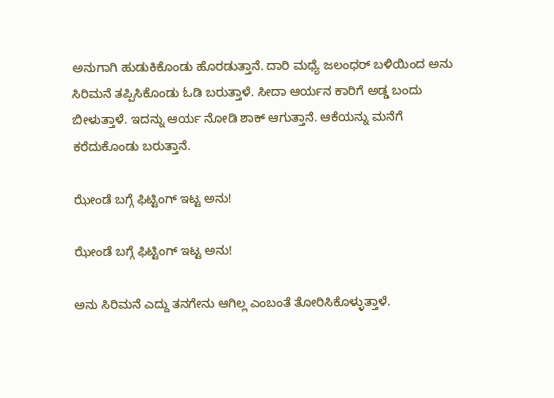ಅನುಗಾಗಿ ಹುಡುಕಿಕೊಂಡು ಹೊರಡುತ್ತಾನೆ. ದಾರಿ ಮಧ್ಯೆ ಜಲಂಧರ್ ಬಳಿಯಿಂದ ಅನು ಸಿರಿಮನೆ ತಪ್ಪಿಸಿಕೊಂಡು ಓಡಿ ಬರುತ್ತಾಳೆ. ಸೀದಾ ಆರ್ಯನ ಕಾರಿಗೆ ಅಡ್ಡ ಬಂದು ಬೀಳುತ್ತಾಳೆ. ಇದನ್ನು ಆರ್ಯ ನೋಡಿ ಶಾಕ್‌ ಆಗುತ್ತಾನೆ. ಆಕೆಯನ್ನು ಮನೆಗೆ ಕರೆದುಕೊಂಡು ಬರುತ್ತಾನೆ.

ಝೇಂಡೆ ಬಗ್ಗೆ ಫಿಟ್ಟಿಂಗ್ ಇಟ್ಟ ಅನು!

ಝೇಂಡೆ ಬಗ್ಗೆ ಫಿಟ್ಟಿಂಗ್ ಇಟ್ಟ ಅನು!

ಅನು ಸಿರಿಮನೆ ಎದ್ದು ತನಗೇನು ಆಗಿಲ್ಲ ಎಂಬಂತೆ ತೋರಿಸಿಕೊಳ್ಳುತ್ತಾಳೆ.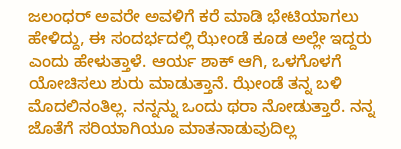ಜಲಂಧರ್ ಅವರೇ ಅವಳಿಗೆ ಕರೆ ಮಾಡಿ ಭೇಟಿಯಾಗಲು ಹೇಳಿದ್ದು, ಈ ಸಂದರ್ಭದಲ್ಲಿ ಝೇಂಡೆ ಕೂಡ ಅಲ್ಲೇ ಇದ್ದರು ಎಂದು ಹೇಳುತ್ತಾಳೆ. ಆರ್ಯ ಶಾಕ್‌ ಆಗಿ, ಒಳಗೊಳಗೆ ಯೋಚಿಸಲು ಶುರು ಮಾಡುತ್ತಾನೆ. ಝೇಂಡೆ ತನ್ನ ಬಳಿ ಮೊದಲಿನಂತಿಲ್ಲ. ನನ್ನನ್ನು ಒಂದು ಥರಾ ನೋಡುತ್ತಾರೆ. ನನ್ನ ಜೊತೆಗೆ ಸರಿಯಾಗಿಯೂ ಮಾತನಾಡುವುದಿಲ್ಲ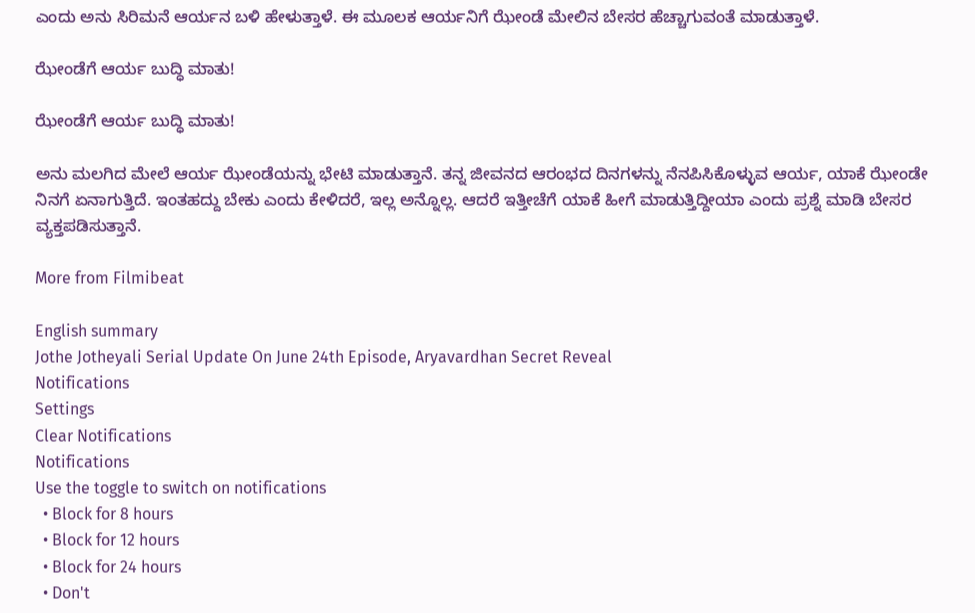ಎಂದು ಅನು ಸಿರಿಮನೆ ಆರ್ಯನ ಬಳಿ ಹೇಳುತ್ತಾಳೆ. ಈ ಮೂಲಕ ಆರ್ಯನಿಗೆ ಝೇಂಡೆ ಮೇಲಿನ ಬೇಸರ ಹೆಚ್ಚಾಗುವಂತೆ ಮಾಡುತ್ತಾಳೆ.

ಝೇಂಡೆಗೆ ಆರ್ಯ ಬುದ್ಧಿ ಮಾತು!

ಝೇಂಡೆಗೆ ಆರ್ಯ ಬುದ್ಧಿ ಮಾತು!

ಅನು ಮಲಗಿದ ಮೇಲೆ ಆರ್ಯ ಝೇಂಡೆಯನ್ನು ಭೇಟಿ ಮಾಡುತ್ತಾನೆ. ತನ್ನ ಜೀವನದ ಆರಂಭದ ದಿನಗಳನ್ನು ನೆನಪಿಸಿಕೊಳ್ಳುವ ಆರ್ಯ, ಯಾಕೆ ಝೇಂಡೇ ನಿನಗೆ ಏನಾಗುತ್ತಿದೆ. ಇಂತಹದ್ದು ಬೇಕು ಎಂದು ಕೇಳಿದರೆ, ಇಲ್ಲ ಅನ್ನೊಲ್ಲ. ಆದರೆ ಇತ್ತೀಚೆಗೆ ಯಾಕೆ ಹೀಗೆ ಮಾಡುತ್ತಿದ್ದೀಯಾ ಎಂದು ಪ್ರಶ್ನೆ ಮಾಡಿ ಬೇಸರ ವ್ಯಕ್ತಪಡಿಸುತ್ತಾನೆ.

More from Filmibeat

English summary
Jothe Jotheyali Serial Update On June 24th Episode, Aryavardhan Secret Reveal
Notifications
Settings
Clear Notifications
Notifications
Use the toggle to switch on notifications
  • Block for 8 hours
  • Block for 12 hours
  • Block for 24 hours
  • Don't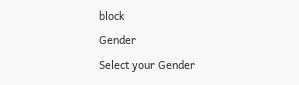block
Gender
Select your Gender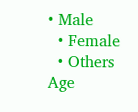• Male
  • Female
  • Others
Age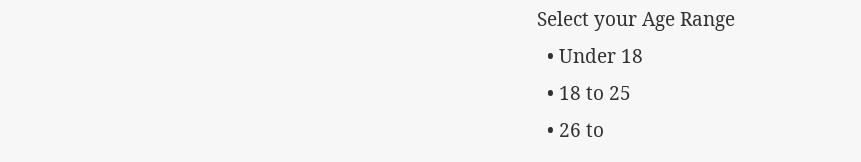Select your Age Range
  • Under 18
  • 18 to 25
  • 26 to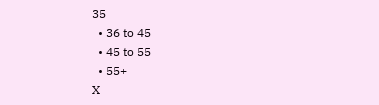35
  • 36 to 45
  • 45 to 55
  • 55+
X